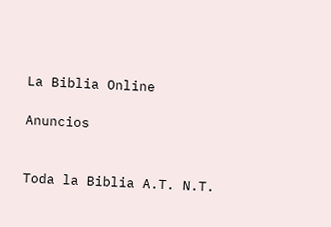La Biblia Online

Anuncios


Toda la Biblia A.T. N.T.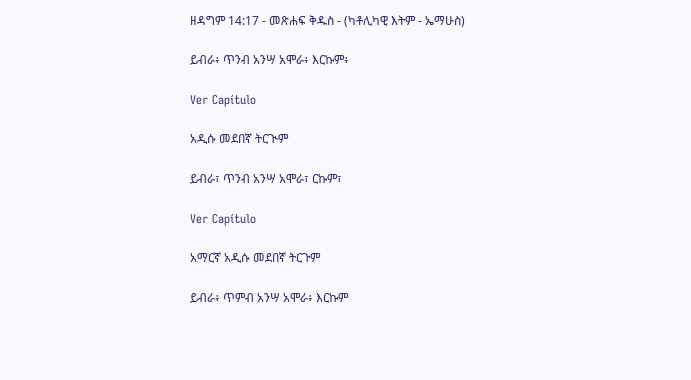ዘዳግም 14:17 - መጽሐፍ ቅዱስ - (ካቶሊካዊ እትም - ኤማሁስ)

ይብራ፥ ጥንብ አንሣ አሞራ፥ እርኩም፥

Ver Capítulo

አዲሱ መደበኛ ትርጒም

ይብራ፣ ጥንብ አንሣ አሞራ፣ ርኩም፣

Ver Capítulo

አማርኛ አዲሱ መደበኛ ትርጉም

ይብራ፥ ጥምብ አንሣ አሞራ፥ እርኩም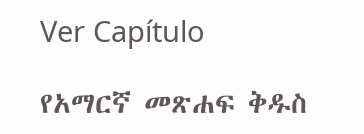Ver Capítulo

የአማርኛ መጽሐፍ ቅዱስ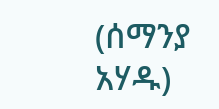(ሰማንያ አሃዱ)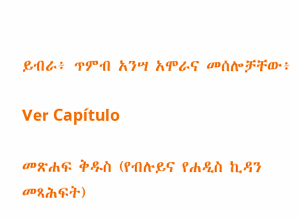ይብራ፥ ጥምብ አንሣ አሞራና መሰሎቻቸው፥

Ver Capítulo

መጽሐፍ ቅዱስ (የብሉይና የሐዲስ ኪዳን መጻሕፍት)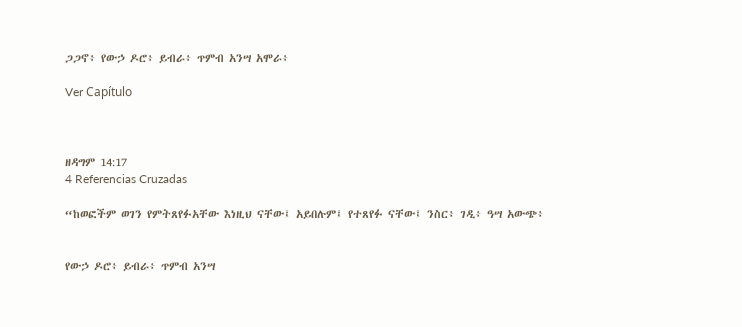ጋጋኖ፥ የውኃ ዶሮ፥ ይብራ፥ ጥምብ አንሣ አሞራ፥

Ver Capítulo



ዘዳግም 14:17
4 Referencias Cruzadas

“ከወፎችም ወገን የምትጸየፉአቸው እነዚህ ናቸው፤ አይበሉም፤ የተጸየፉ ናቸው፤ ንስር፥ ገዲ፥ ዓሣ አውጭ፥


የውኃ ዶሮ፥ ይብራ፥ ጥምብ አንሣ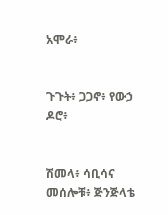አሞራ፥


ጉጉት፥ ጋጋኖ፥ የውኃ ዶሮ፥


ሽመላ፥ ሳቢሳና መሰሎቹ፥ ጅንጅላቴ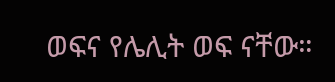ወፍና የሌሊት ወፍ ናቸው።